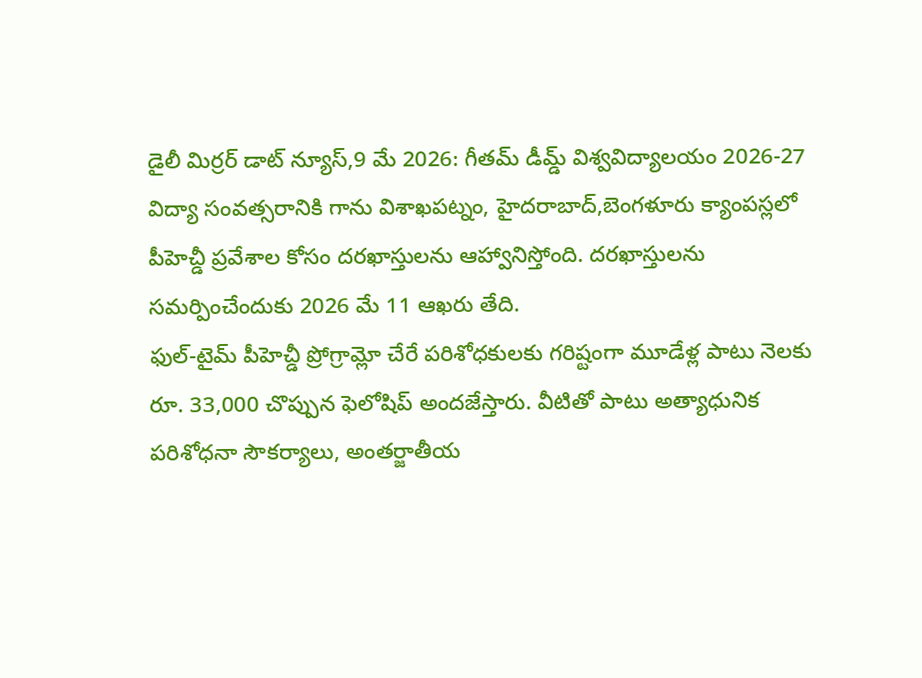డైలీ మిర్రర్ డాట్ న్యూస్,9 మే 2026: గీతమ్ డీమ్డ్ విశ్వవిద్యాలయం 2026-27 విద్యా సంవత్సరానికి గాను విశాఖపట్నం, హైదరాబాద్,బెంగళూరు క్యాంపస్లలో పీహెచ్డీ ప్రవేశాల కోసం దరఖాస్తులను ఆహ్వానిస్తోంది. దరఖాస్తులను సమర్పించేందుకు 2026 మే 11 ఆఖరు తేది.
ఫుల్-టైమ్ పీహెచ్డీ ప్రోగ్రామ్లో చేరే పరిశోధకులకు గరిష్టంగా మూడేళ్ల పాటు నెలకు రూ. 33,000 చొప్పున ఫెలోషిప్ అందజేస్తారు. వీటితో పాటు అత్యాధునిక పరిశోధనా సౌకర్యాలు, అంతర్జాతీయ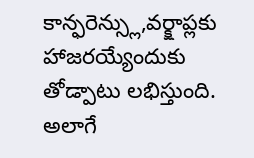కాన్ఫరెన్స్లు,వర్క్షాప్లకు హాజరయ్యేందుకు తోడ్పాటు లభిస్తుంది. అలాగే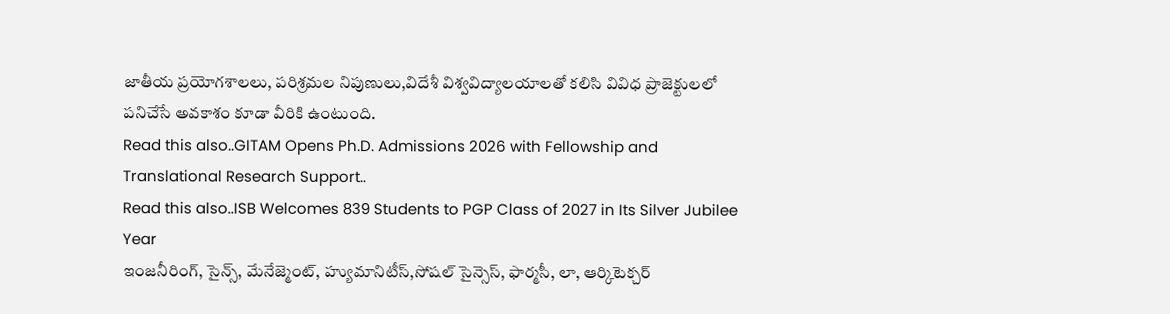జాతీయ ప్రయోగశాలలు, పరిశ్రమల నిపుణులు,విదేశీ విశ్వవిద్యాలయాలతో కలిసి వివిధ ప్రాజెక్టులలో పనిచేసే అవకాశం కూడా వీరికి ఉంటుంది.
Read this also..GITAM Opens Ph.D. Admissions 2026 with Fellowship and Translational Research Support..
Read this also..ISB Welcomes 839 Students to PGP Class of 2027 in Its Silver Jubilee Year
ఇంజనీరింగ్, సైన్స్, మేనేజ్మెంట్, హ్యుమానిటీస్,సోషల్ సైన్సెస్, ఫార్మసీ, లా, ఆర్కిటెక్చర్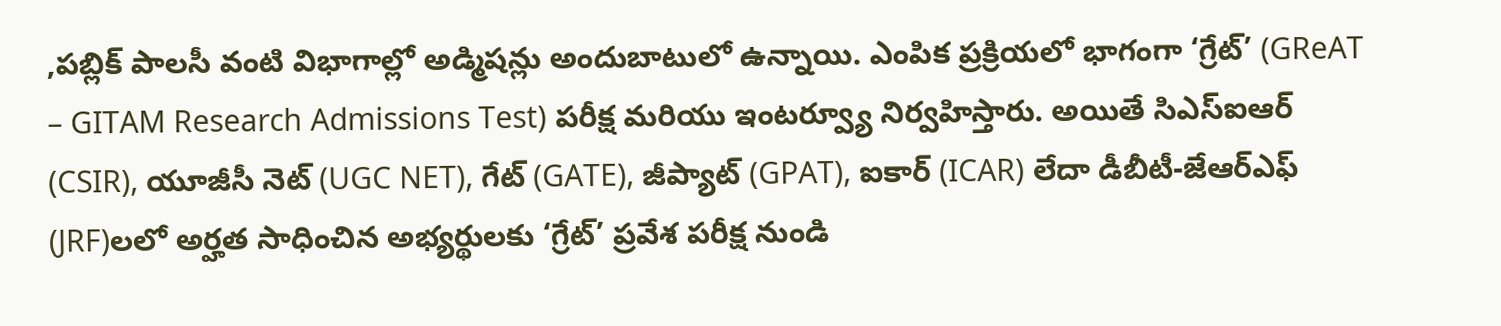,పబ్లిక్ పాలసీ వంటి విభాగాల్లో అడ్మిషన్లు అందుబాటులో ఉన్నాయి. ఎంపిక ప్రక్రియలో భాగంగా ‘గ్రేట్’ (GReAT – GITAM Research Admissions Test) పరీక్ష మరియు ఇంటర్వ్యూ నిర్వహిస్తారు. అయితే సిఎస్ఐఆర్ (CSIR), యూజీసీ నెట్ (UGC NET), గేట్ (GATE), జీప్యాట్ (GPAT), ఐకార్ (ICAR) లేదా డీబీటీ-జేఆర్ఎఫ్ (JRF)లలో అర్హత సాధించిన అభ్యర్థులకు ‘గ్రేట్’ ప్రవేశ పరీక్ష నుండి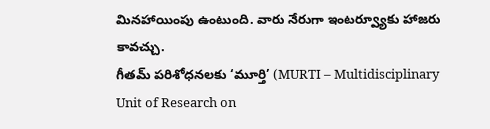మినహాయింపు ఉంటుంది. వారు నేరుగా ఇంటర్వ్యూకు హాజరు కావచ్చు.
గీతమ్ పరిశోధనలకు ‘మూర్తి’ (MURTI – Multidisciplinary Unit of Research on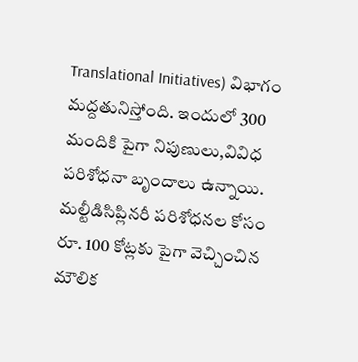Translational Initiatives) విభాగం మద్దతునిస్తోంది. ఇందులో 300 మందికి పైగా నిపుణులు,వివిధ పరిశోధనా బృందాలు ఉన్నాయి. మల్టీడిసిప్లినరీ పరిశోధనల కోసం రూ. 100 కోట్లకు పైగా వెచ్చించిన మౌలిక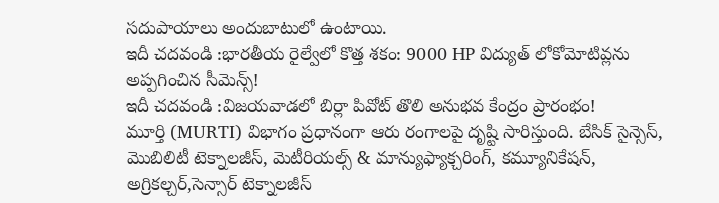సదుపాయాలు అందుబాటులో ఉంటాయి.
ఇదీ చదవండి :భారతీయ రైల్వేలో కొత్త శకం: 9000 HP విద్యుత్ లోకోమోటివ్లను అప్పగించిన సీమెన్స్!
ఇదీ చదవండి :విజయవాడలో బిర్లా పివోట్ తొలి అనుభవ కేంద్రం ప్రారంభం!
మూర్తి (MURTI) విభాగం ప్రధానంగా ఆరు రంగాలపై దృష్టి సారిస్తుంది. బేసిక్ సైన్సెస్, మొబిలిటీ టెక్నాలజీస్, మెటీరియల్స్ & మాన్యుఫ్యాక్చరింగ్, కమ్యూనికేషన్, అగ్రికల్చర్,సెన్సార్ టెక్నాలజీస్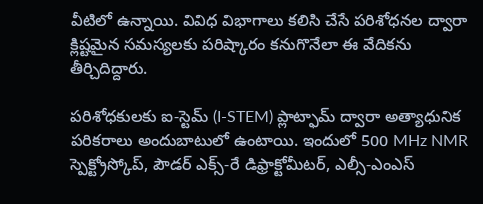వీటిలో ఉన్నాయి. వివిధ విభాగాలు కలిసి చేసే పరిశోధనల ద్వారా క్లిష్టమైన సమస్యలకు పరిష్కారం కనుగొనేలా ఈ వేదికను తీర్చిదిద్దారు.

పరిశోధకులకు ఐ-స్టెమ్ (I-STEM) ప్లాట్ఫామ్ ద్వారా అత్యాధునిక పరికరాలు అందుబాటులో ఉంటాయి. ఇందులో 500 MHz NMR స్పెక్ట్రోస్కోప్, పౌడర్ ఎక్స్-రే డిఫ్రాక్టోమీటర్, ఎల్సీ-ఎంఎస్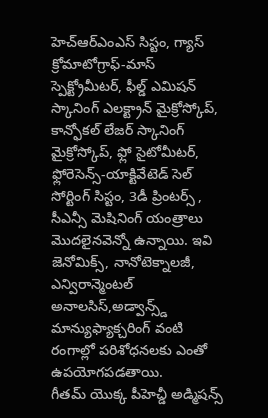హెచ్ఆర్ఎంఎస్ సిస్టం, గ్యాస్ క్రోమాటోగ్రాఫ్-మాస్ స్పెక్ట్రోమీటర్, ఫీల్డ్ ఎమిషన్ స్కానింగ్ ఎలక్ట్రాన్ మైక్రోస్కోప్, కాన్ఫోకల్ లేజర్ స్కానింగ్ మైక్రోస్కోప్, ఫ్లో సైటోమీటర్, ఫ్లోరెసెన్స్-యాక్టివేటెడ్ సెల్ సోర్టింగ్ సిస్టం, 3డీ ప్రింటర్స్ , సీఎన్సీ మెషినింగ్ యంత్రాలు మొదలైనవెన్నో ఉన్నాయి. ఇవి జెనోమిక్స్, నానోటెక్నాలజీ, ఎన్విరాన్మెంటల్ అనాలసిస్,అడ్వాన్స్డ్ మాన్యుఫ్యాక్చరింగ్ వంటి రంగాల్లో పరిశోధనలకు ఎంతో ఉపయోగపడతాయి.
గీతమ్ యొక్క పీహెచ్డీ అడ్మిషన్స్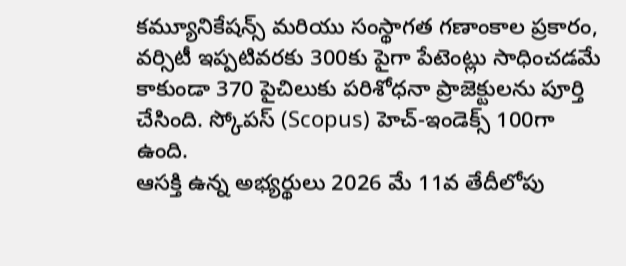కమ్యూనికేషన్స్ మరియు సంస్థాగత గణాంకాల ప్రకారం, వర్సిటీ ఇప్పటివరకు 300కు పైగా పేటెంట్లు సాధించడమే కాకుండా 370 పైచిలుకు పరిశోధనా ప్రాజెక్టులను పూర్తి చేసింది. స్కోపస్ (Scopus) హెచ్-ఇండెక్స్ 100గా ఉంది.
ఆసక్తి ఉన్న అభ్యర్థులు 2026 మే 11వ తేదీలోపు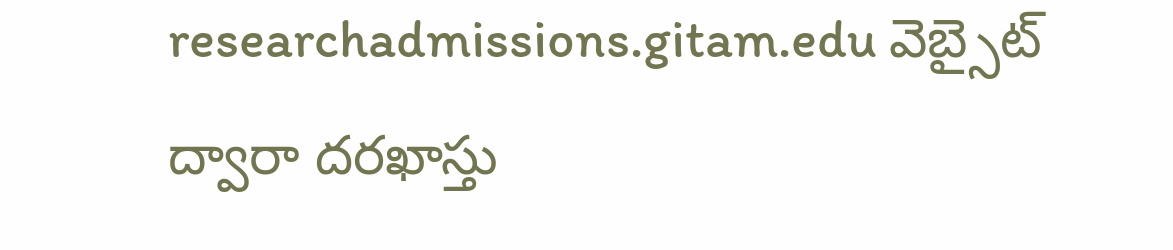researchadmissions.gitam.edu వెబ్సైట్ ద్వారా దరఖాస్తు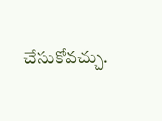చేసుకోవచ్చు.